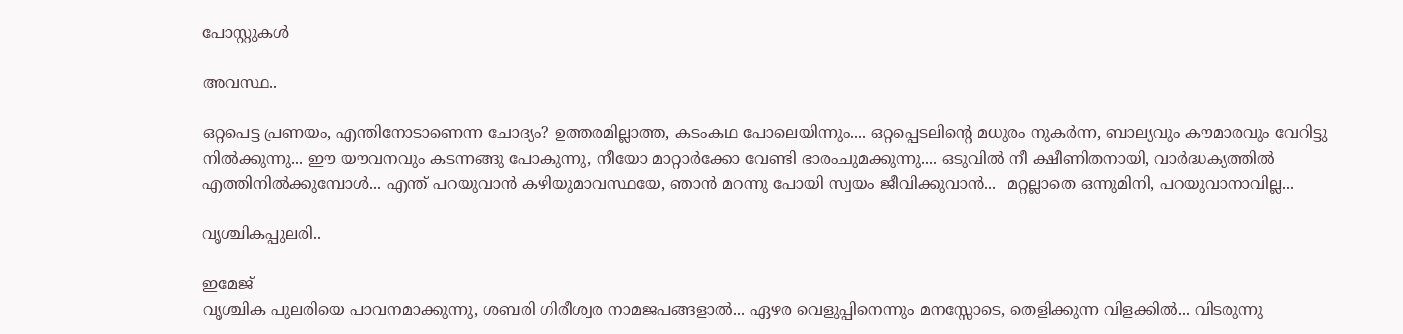പോസ്റ്റുകള്‍

അവസ്ഥ..

ഒറ്റപെട്ട പ്രണയം, എന്തിനോടാണെന്ന ചോദ്യം? ഉത്തരമില്ലാത്ത, കടംകഥ പോലെയിന്നും.... ഒറ്റപ്പെടലിന്റെ മധുരം നുകർന്ന, ബാല്യവും കൗമാരവും വേറിട്ടു നിൽക്കുന്നു... ഈ യൗവനവും കടന്നങ്ങു പോകുന്നു, നീയോ മാറ്റാർക്കോ വേണ്ടി ഭാരംചുമക്കുന്നു.... ഒടുവിൽ നീ ക്ഷീണിതനായി, വാർദ്ധക്യത്തിൽ എത്തിനിൽക്കുമ്പോൾ... എന്ത് പറയുവാൻ കഴിയുമാവസ്ഥയേ, ഞാൻ മറന്നു പോയി സ്വയം ജീവിക്കുവാൻ...  മറ്റല്ലാതെ ഒന്നുമിനി, പറയുവാനാവില്ല...

വൃശ്ചികപ്പുലരി..

ഇമേജ്
വൃശ്ചിക പുലരിയെ പാവനമാക്കുന്നു, ശബരി ഗിരീശ്വര നാമജപങ്ങളാൽ... ഏഴര വെളുപ്പിനെന്നും മനസ്സോടെ, തെളിക്കുന്ന വിളക്കിൽ... വിടരുന്നു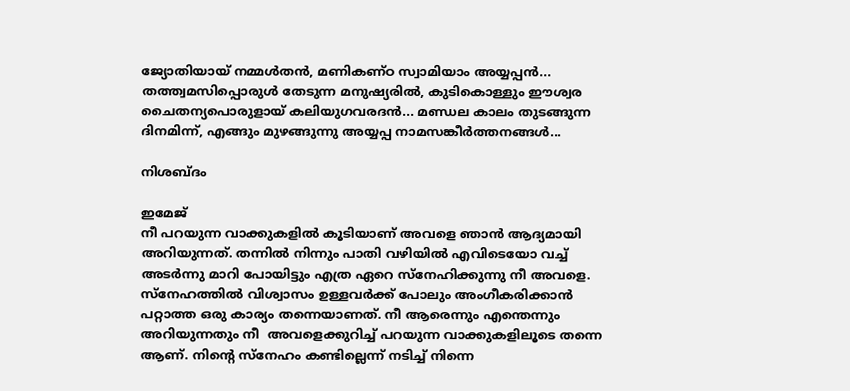ജ്യോതിയായ് നമ്മൾതൻ, മണികണ്ഠ സ്വാമിയാം അയ്യപ്പൻ... തത്ത്വമസിപ്പൊരുൾ തേടുന്ന മനുഷ്യരിൽ, കുടികൊള്ളും ഈശ്വര ചൈതന്യപൊരുളായ് കലിയുഗവരദൻ... മണ്ഡല കാലം തുടങ്ങുന്ന ദിനമിന്ന്, എങ്ങും മുഴങ്ങുന്നു അയ്യപ്പ നാമസങ്കീർത്തനങ്ങൾ...

നിശബ്ദം

ഇമേജ്
നീ പറയുന്ന വാക്കുകളിൽ കൂടിയാണ് അവളെ ഞാൻ ആദ്യമായി അറിയുന്നത്. തന്നിൽ നിന്നും പാതി വഴിയിൽ എവിടെയോ വച്ച് അടർന്നു മാറി പോയിട്ടും എത്ര ഏറെ സ്നേഹിക്കുന്നു നീ അവളെ. സ്നേഹത്തിൽ വിശ്വാസം ഉള്ളവർക്ക് പോലും അംഗീകരിക്കാൻ പറ്റാത്ത ഒരു കാര്യം തന്നെയാണത്. നീ ആരെന്നും എന്തെന്നും  അറിയുന്നതും നീ  അവളെക്കുറിച്ച് പറയുന്ന വാക്കുകളിലൂടെ തന്നെ ആണ്. നിന്റെ സ്നേഹം കണ്ടില്ലെന്ന് നടിച്ച് നിന്നെ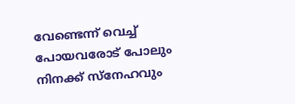വേണ്ടെന്ന് വെച്ച് പോയവരോട് പോലും നിനക്ക് സ്നേഹവും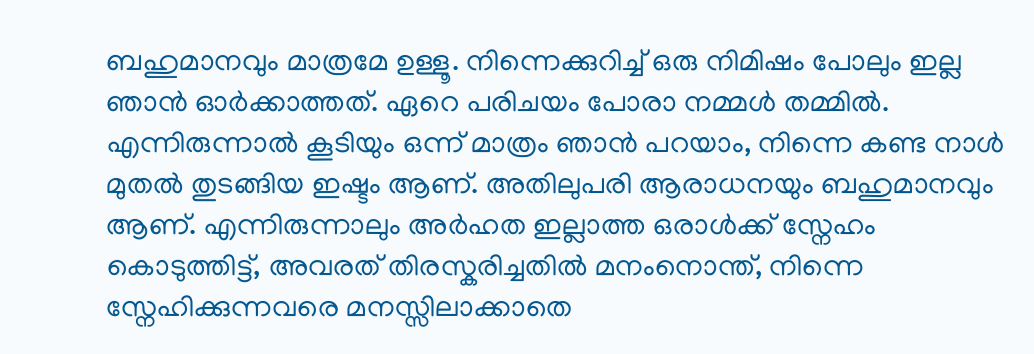ബഹുമാനവും മാത്രമേ ഉള്ളൂ. നിന്നെക്കുറിച്ച് ഒരു നിമിഷം പോലും ഇല്ല ഞാൻ ഓർക്കാത്തത്. ഏറെ പരിചയം പോരാ നമ്മൾ തമ്മിൽ. എന്നിരുന്നാൽ കൂടിയും ഒന്ന് മാത്രം ഞാൻ പറയാം, നിന്നെ കണ്ട നാൾ മുതൽ തുടങ്ങിയ ഇഷ്ടം ആണ്. അതിലുപരി ആരാധനയും ബഹുമാനവും ആണ്. എന്നിരുന്നാലും അർഹത ഇല്ലാത്ത ഒരാൾക്ക് സ്നേഹം കൊടുത്തിട്ട്, അവരത് തിരസ്കരിച്ചതിൽ മനംനൊന്ത്, നിന്നെ സ്നേഹിക്കുന്നവരെ മനസ്സിലാക്കാതെ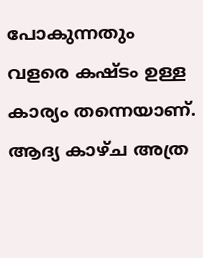പോകുന്നതും വളരെ കഷ്ടം ഉള്ള കാര്യം തന്നെയാണ്. ആദ്യ കാഴ്ച അത്ര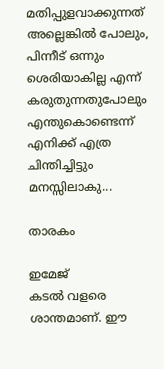മതിപ്പുളവാക്കുന്നത് അല്ലെങ്കിൽ പോലും, പിന്നീട് ഒന്നും ശെരിയാകില്ല എന്ന് കരുതുന്നതുപോലും  എന്തുകൊണ്ടെന്ന് എനിക്ക് എത്ര ചിന്തിച്ചിട്ടും മനസ്സിലാകു...

താരകം

ഇമേജ്
കടൽ വളരെ ശാന്തമാണ്. ഈ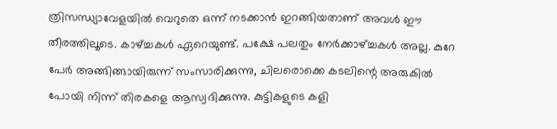ത്രിസന്ധ്യാവേളയിൽ വെറുതെ ഒന്ന് നടക്കാൻ ഇറങ്ങിയതാണ് അവൾ ഈ തീരത്തിലൂടെ. കാഴ്ച്ചകൾ ഏറെയുണ്ട്. പക്ഷേ പലതും നേർക്കാഴ്ച്ചകൾ അല്ല. കുറേ പേർ അങ്ങിങ്ങായിരുന്ന് സംസാരിക്കുന്നു, ചിലരൊക്കെ കടലിന്റെ അരുകിൽ പോയി നിന്ന് തിരകളെ ആസ്വദിക്കുന്നു. കുട്ടികളുടെ കളി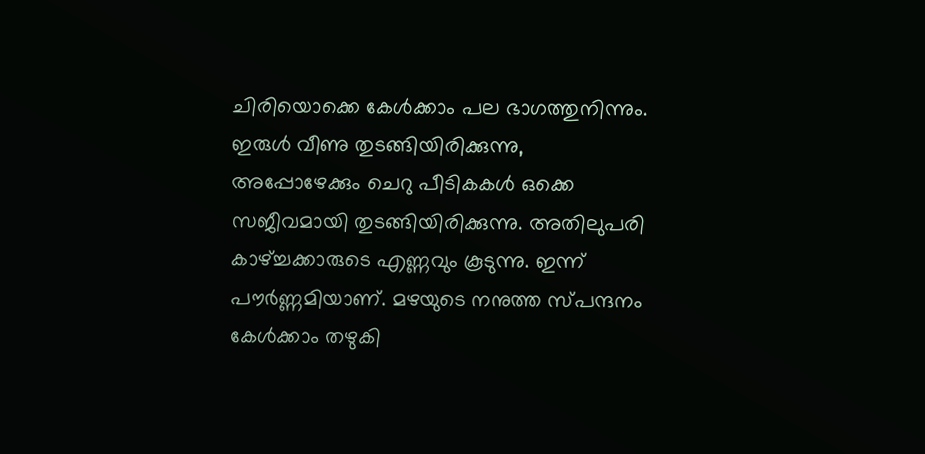ചിരിയൊക്കെ കേൾക്കാം പല ഭാഗത്തുനിന്നും. ഇരുൾ വീണു തുടങ്ങിയിരിക്കുന്നു, അപ്പോഴേക്കും ചെറു പീടികകൾ ഒക്കെ സജീവമായി തുടങ്ങിയിരിക്കുന്നു. അതിലുപരി കാഴ്ച്ചക്കാരുടെ എണ്ണവും കൂടുന്നു. ഇന്ന് പൗർണ്ണമിയാണ്. മഴയുടെ നനുത്ത സ്പന്ദനം കേൾക്കാം തഴുകി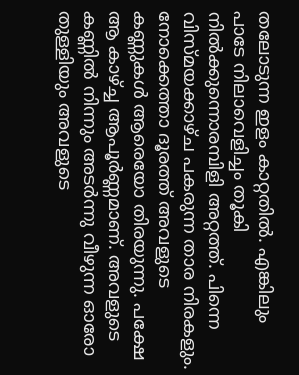തലോടുന്ന ഇളം കാറ്റതിൽ. എങ്കിലും പാടേ നിലാവെളിച്ചം തൂകി നിൽക്കുന്നൊരമ്പിളി അറ്റത്ത്. പിന്നെ വിസ്മയക്കാഴ്ച പകരുന്ന താര നിരകളും. നോക്കെത്താ ദൂരത്ത് അവളുടെ കണ്ണുകൾ ആരെയോ തിരയുന്നു. പക്ഷേ ആ കാഴ്ച്ച ആപൂർണ്ണമാണ്. അവളുടെ കണ്ണിൽ നിന്നും അടർന്നു വീഴുന്ന ഓരോ തുള്ളിയും അവളുടെ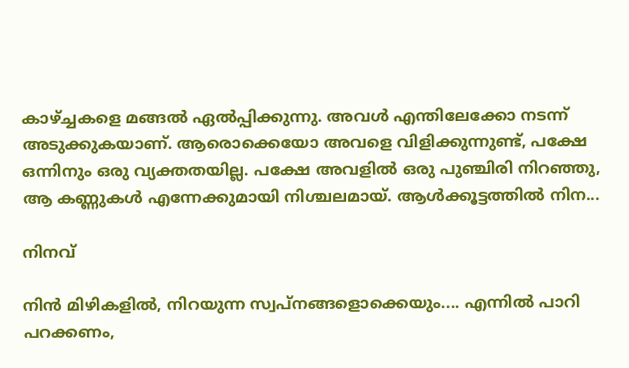കാഴ്ച്ചകളെ മങ്ങൽ ഏൽപ്പിക്കുന്നു. അവൾ എന്തിലേക്കോ നടന്ന് അടുക്കുകയാണ്. ആരൊക്കെയോ അവളെ വിളിക്കുന്നുണ്ട്, പക്ഷേ ഒന്നിനും ഒരു വ്യക്തതയില്ല. പക്ഷേ അവളിൽ ഒരു പുഞ്ചിരി നിറഞ്ഞു, ആ കണ്ണുകൾ എന്നേക്കുമായി നിശ്ചലമായ്. ആൾക്കൂട്ടത്തിൽ നിന...

നിനവ്

നിൻ മിഴികളിൽ, നിറയുന്ന സ്വപ്‌നങ്ങളൊക്കെയും.... എന്നിൽ പാറി പറക്കണം,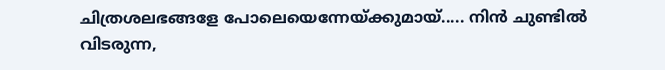ചിത്രശലഭങ്ങളേ പോലെയെന്നേയ്ക്കുമായ്..... നിൻ ചുണ്ടിൽ വിടരുന്ന,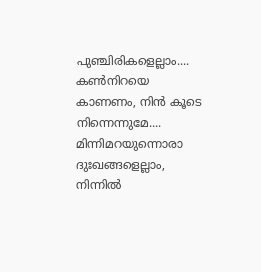പുഞ്ചിരികളെല്ലാം.... കൺനിറയെ കാണണം, നിൻ കൂടെ നിന്നെന്നുമേ.... മിന്നിമറയുന്നൊരാ ദുഃഖങ്ങളെല്ലാം, നിന്നിൽ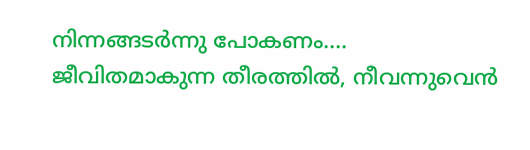നിന്നങ്ങടർന്നു പോകണം.... ജീവിതമാകുന്ന തീരത്തിൽ, നീവന്നുവെൻ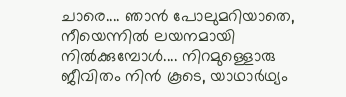ചാരെ.... ഞാൻ പോലുമറിയാതെ, നീയെന്നിൽ ലയനമായി നിൽക്കുമ്പോൾ.... നിറമുള്ളൊരു ജീവിതം നിൻ കൂടെ, യാഥാർഥ്യം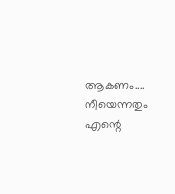ആകണം.... നീയെന്നതും എന്റെ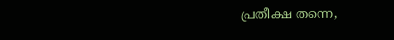പ്രതീക്ഷ തന്നെ,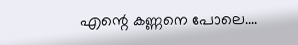എന്റെ കണ്ണനെ പോലെ....